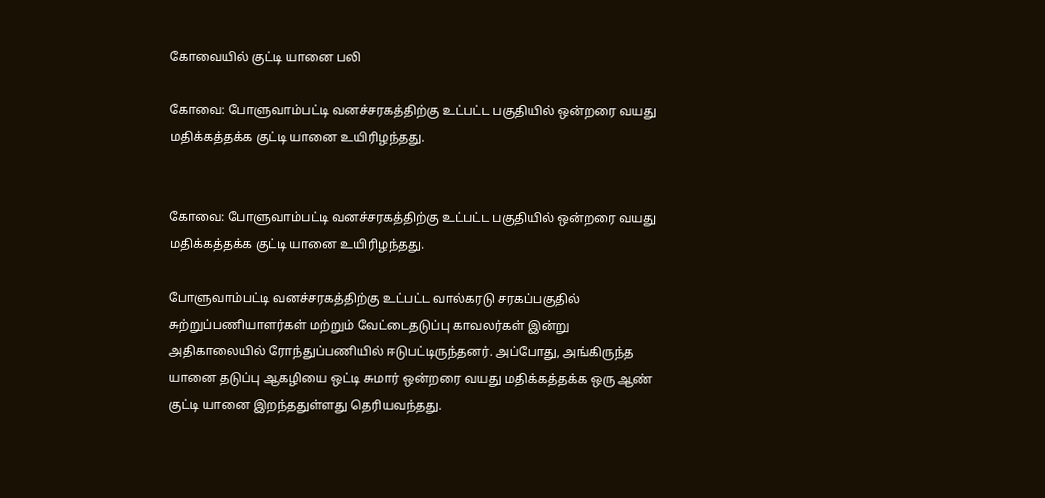கோவையில் குட்டி யானை பலி

கோவை: போளுவாம்பட்டி வனச்சரகத்திற்கு உட்பட்ட பகுதியில் ஒன்றரை வயது மதிக்கத்தக்க குட்டி யானை உயிரிழந்தது.


கோவை: போளுவாம்பட்டி வனச்சரகத்திற்கு உட்பட்ட பகுதியில் ஒன்றரை வயது மதிக்கத்தக்க குட்டி யானை உயிரிழந்தது.

போளுவாம்பட்டி வனச்சரகத்திற்கு உட்பட்ட வால்கரடு சரகப்பகுதில் சுற்றுப்பணியாளர்கள் மற்றும் வேட்டைதடுப்பு காவலர்கள் இன்று அதிகாலையில் ரோந்துப்பணியில் ஈடுபட்டிருந்தனர். அப்போது, அங்கிருந்த யானை தடுப்பு ஆகழியை ஒட்டி சுமார் ஒன்றரை வயது மதிக்கத்தக்க ஒரு ஆண் குட்டி யானை இறந்ததுள்ளது தெரியவந்தது.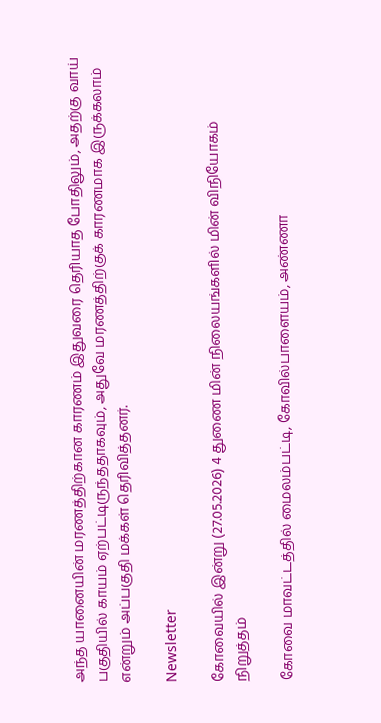அந்த யானையின் மரணத்திற்கான காரணம் இதுவரை தெரியாத போதிலும், அதற்கு வாய் பகுதியில் காயம் ஏற்பட்டிருந்ததாகவும், அதுவே மரணத்திற்குக் காரணமாக இருக்கலாம் என்றும் அப்பகுதி மக்கள் தெரிவித்தனர்.

Newsletter

கோவையில் இன்று (27.05.2026) 4 துணை மின் நிலையங்களில் மின் விநியோகம் நிறுத்தம்

கோவை மாவட்டத்தில் மைலம்பட்டி, கோவில்பாளையம், அண்ணா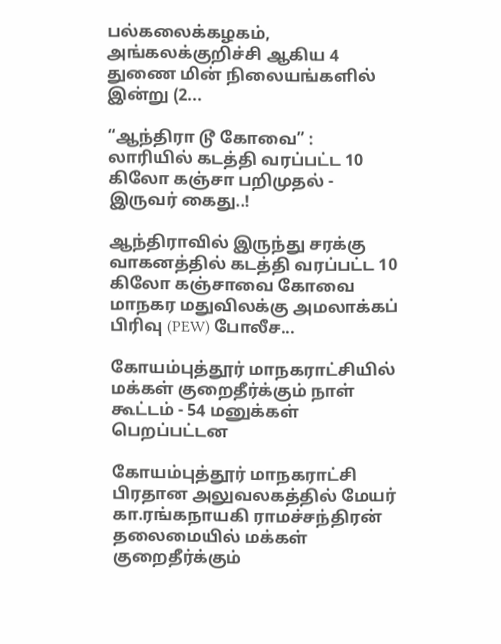பல்கலைக்கழகம், அங்கலக்குறிச்சி ஆகிய 4 துணை மின் நிலையங்களில் இன்று (2...

“ஆந்திரா டூ கோவை” : லாரியில் கடத்தி வரப்பட்ட 10 கிலோ கஞ்சா பறிமுதல் - இருவர் கைது..!

ஆந்திராவில் இருந்து சரக்கு வாகனத்தில் கடத்தி வரப்பட்ட 10 கிலோ கஞ்சாவை கோவை மாநகர மதுவிலக்கு அமலாக்கப் பிரிவு (PEW) போலீச...

கோயம்புத்தூர் மாநகராட்சியில் மக்கள் குறைதீர்க்கும் நாள் கூட்டம் - 54 மனுக்கள் பெறப்பட்டன

கோயம்புத்தூர் மாநகராட்சி பிரதான அலுவலகத்தில் மேயர் கா.ரங்கநாயகி ராமச்சந்திரன் தலைமையில் மக்கள் குறைதீர்க்கும்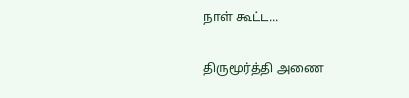நாள் கூட்ட...

திருமூர்த்தி அணை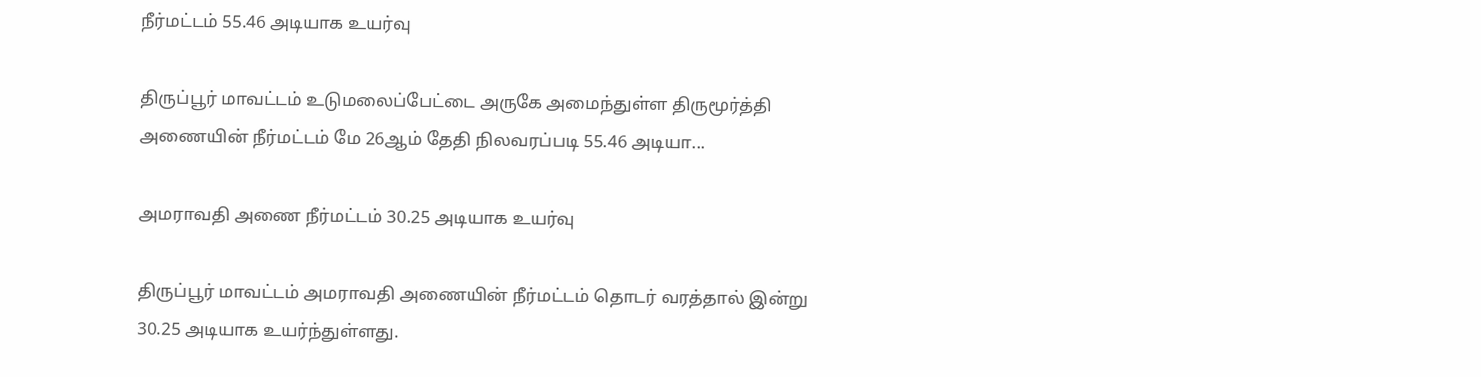நீர்மட்டம் 55.46 அடியாக உயர்வு

திருப்பூர் மாவட்டம் உடுமலைப்பேட்டை அருகே அமைந்துள்ள திருமூர்த்தி அணையின் நீர்மட்டம் மே 26ஆம் தேதி நிலவரப்படி 55.46 அடியா...

அமராவதி அணை நீர்மட்டம் 30.25 அடியாக உயர்வு

திருப்பூர் மாவட்டம் அமராவதி அணையின் நீர்மட்டம் தொடர் வரத்தால் இன்று 30.25 அடியாக உயர்ந்துள்ளது.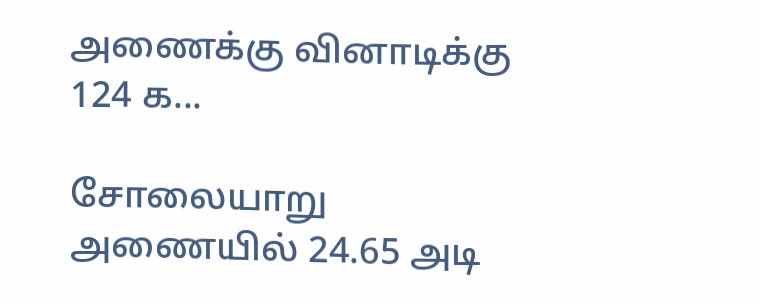அணைக்கு வினாடிக்கு 124 க...

சோலையாறு அணையில் 24.65 அடி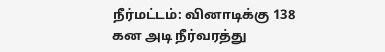நீர்மட்டம்: வினாடிக்கு 138 கன அடி நீர்வரத்து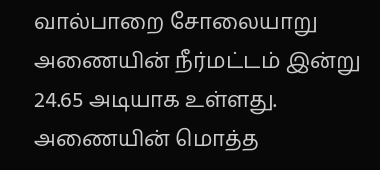வால்பாறை சோலையாறு அணையின் நீர்மட்டம் இன்று 24.65 அடியாக உள்ளது. அணையின் மொத்த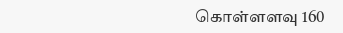கொள்ளளவு 160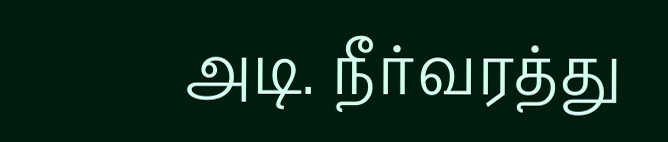அடி. நீர்வரத்து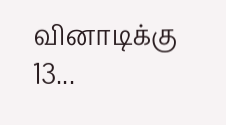வினாடிக்கு 13...